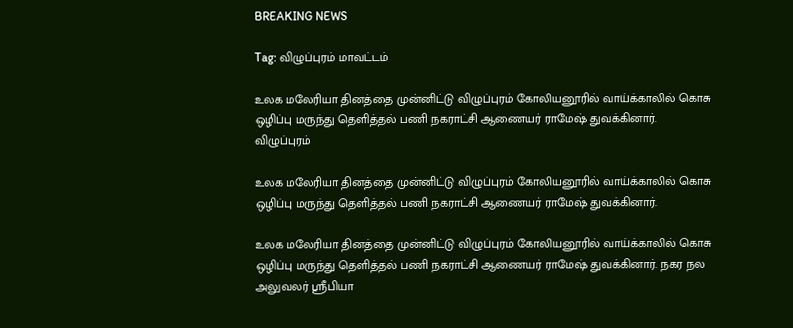BREAKING NEWS

Tag: விழுப்புரம் மாவட்டம்

உலக மலேரியா தினத்தை முன்னிட்டு விழுப்புரம் கோலியனூரில் வாய்க்காலில் கொசு ஒழிப்பு மருந்து தெளித்தல் பணி நகராட்சி ஆணையர் ராமேஷ் துவக்கினார்.
விழுப்புரம்

உலக மலேரியா தினத்தை முன்னிட்டு விழுப்புரம் கோலியனூரில் வாய்க்காலில் கொசு ஒழிப்பு மருந்து தெளித்தல் பணி நகராட்சி ஆணையர் ராமேஷ் துவக்கினார்.

உலக மலேரியா தினத்தை முன்னிட்டு விழுப்புரம் கோலியனூரில் வாய்க்காலில் கொசு ஒழிப்பு மருந்து தெளித்தல் பணி நகராட்சி ஆணையர் ராமேஷ் துவக்கினார். நகர நல அலுவலர் ஸ்ரீபியா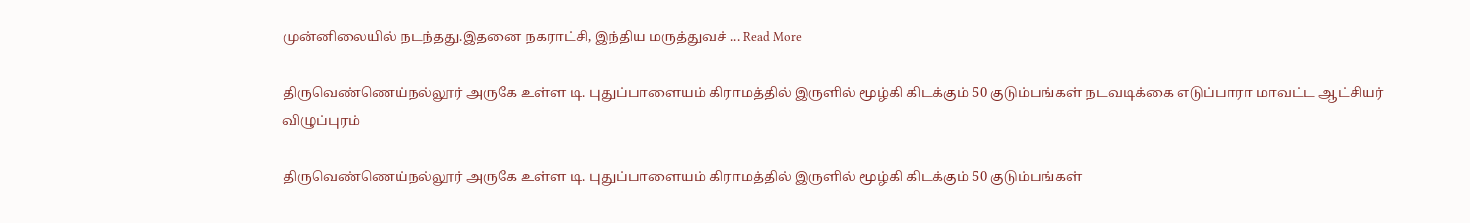முன்னிலையில் நடந்தது.இதனை நகராட்சி, இந்திய மருத்துவச் ... Read More

திருவெண்ணெய்நல்லூர் அருகே உள்ள டி. புதுப்பாளையம் கிராமத்தில் இருளில் மூழ்கி கிடக்கும் 50 குடும்பங்கள் நடவடிக்கை எடுப்பாரா மாவட்ட ஆட்சியர்
விழுப்புரம்

திருவெண்ணெய்நல்லூர் அருகே உள்ள டி. புதுப்பாளையம் கிராமத்தில் இருளில் மூழ்கி கிடக்கும் 50 குடும்பங்கள்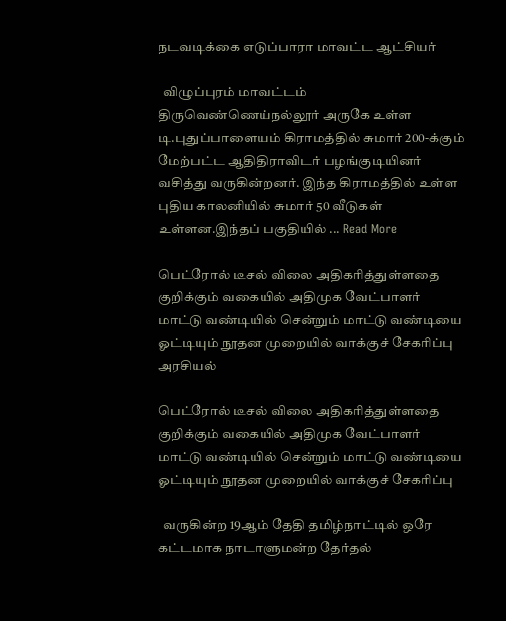நடவடிக்கை எடுப்பாரா மாவட்ட ஆட்சியர்

  விழுப்புரம் மாவட்டம் திருவெண்ணெய்நல்லூர் அருகே உள்ள டி.புதுப்பாளையம் கிராமத்தில் சுமார் 200-க்கும் மேற்பட்ட ஆதிதிராவிடர் பழங்குடியினர் வசித்து வருகின்றனர். இந்த கிராமத்தில் உள்ள புதிய காலனியில் சுமார் 50 வீடுகள் உள்ளன.இந்தப் பகுதியில் ... Read More

பெட்ரோல் டீசல் விலை அதிகரித்துள்ளதை குறிக்கும் வகையில் அதிமுக வேட்பாளர் மாட்டு வண்டியில் சென்றும் மாட்டு வண்டியை ஓட்டியும் நூதன முறையில் வாக்குச் சேகரிப்பு
அரசியல்

பெட்ரோல் டீசல் விலை அதிகரித்துள்ளதை குறிக்கும் வகையில் அதிமுக வேட்பாளர் மாட்டு வண்டியில் சென்றும் மாட்டு வண்டியை ஓட்டியும் நூதன முறையில் வாக்குச் சேகரிப்பு

  வருகின்ற 19ஆம் தேதி தமிழ்நாட்டில் ஒரே கட்டமாக நாடாளுமன்ற தேர்தல்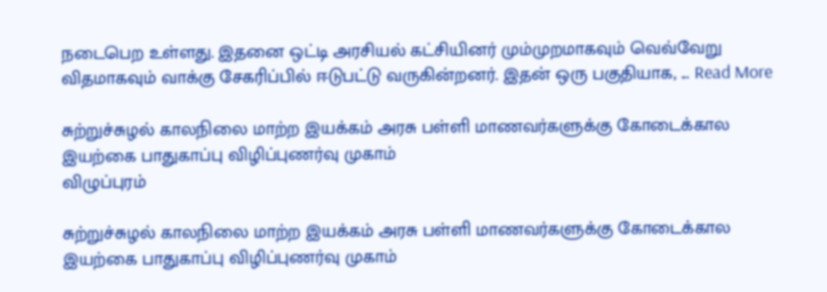நடைபெற உள்ளது. இதனை ஒட்டி அரசியல் கட்சியினர் மும்முறமாகவும் வெவ்வேறு விதமாகவும் வாக்கு சேகரிப்பில் ஈடுபட்டு வருகின்றனர். இதன் ஒரு பகுதியாக, ... Read More

சுற்றுச்சுழல் காலநிலை மாற்ற இயக்கம் அரசு பள்ளி மாணவர்களுக்கு கோடைக்கால இயற்கை பாதுகாப்பு விழிப்புணர்வு முகாம்
விழுப்புரம்

சுற்றுச்சுழல் காலநிலை மாற்ற இயக்கம் அரசு பள்ளி மாணவர்களுக்கு கோடைக்கால இயற்கை பாதுகாப்பு விழிப்புணர்வு முகாம்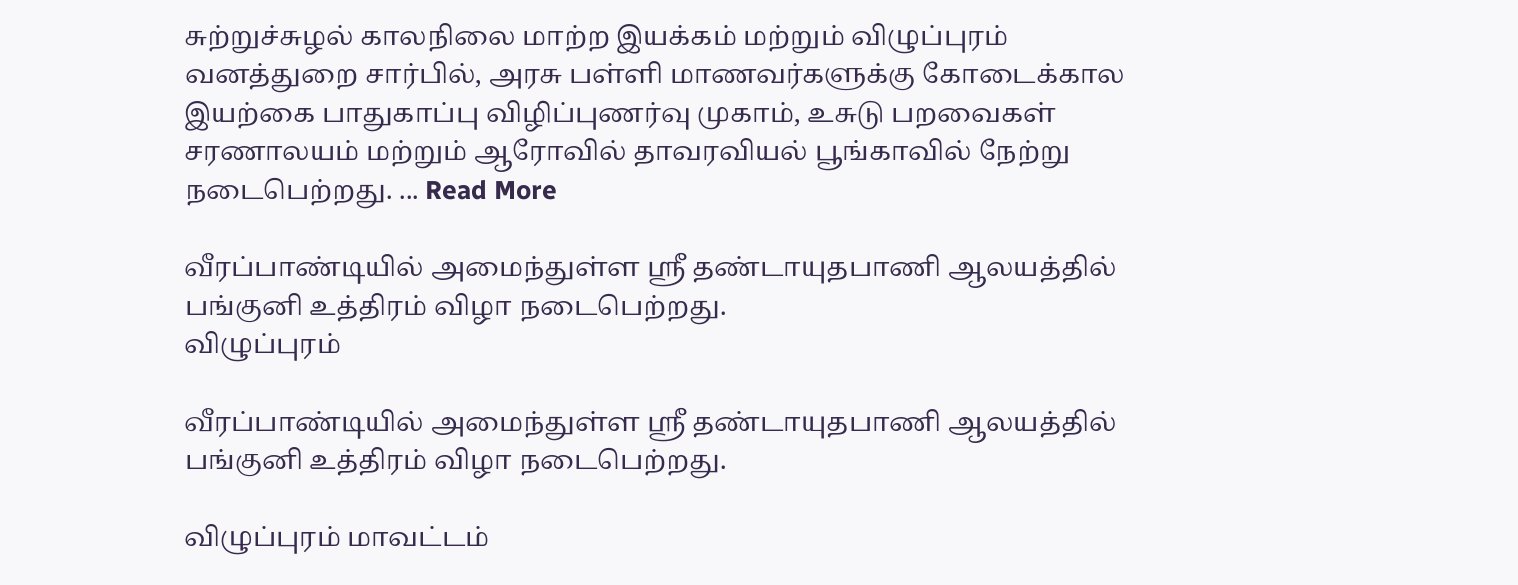சுற்றுச்சுழல் காலநிலை மாற்ற இயக்கம் மற்றும் விழுப்புரம் வனத்துறை சார்பில், அரசு பள்ளி மாணவர்களுக்கு கோடைக்கால இயற்கை பாதுகாப்பு விழிப்புணர்வு முகாம், உசுடு பறவைகள் சரணாலயம் மற்றும் ஆரோவில் தாவரவியல் பூங்காவில் நேற்று நடைபெற்றது. ... Read More

வீரப்பாண்டியில் அமைந்துள்ள ஸ்ரீ தண்டாயுதபாணி ஆலயத்தில் பங்குனி உத்திரம் விழா நடைபெற்றது.
விழுப்புரம்

வீரப்பாண்டியில் அமைந்துள்ள ஸ்ரீ தண்டாயுதபாணி ஆலயத்தில் பங்குனி உத்திரம் விழா நடைபெற்றது.

விழுப்புரம் மாவட்டம்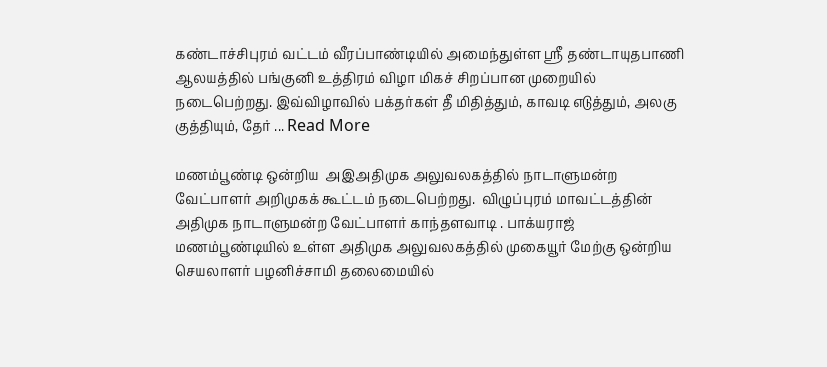கண்டாச்சிபுரம் வட்டம் வீரப்பாண்டியில் அமைந்துள்ள ஸ்ரீ தண்டாயுதபாணி ஆலயத்தில் பங்குனி உத்திரம் விழா மிகச் சிறப்பான முறையில் நடைபெற்றது. இவ்விழாவில் பக்தர்கள் தீ மிதித்தும், காவடி எடுத்தும், அலகு குத்தியும், தேர் ... Read More

மணம்பூண்டி ஒன்றிய  அஇஅதிமுக அலுவலகத்தில் நாடாளுமன்ற வேட்பாளர் அறிமுகக் கூட்டம் நடைபெற்றது.  விழுப்புரம் மாவட்டத்தின் அதிமுக நாடாளுமன்ற வேட்பாளர் காந்தளவாடி . பாக்யராஜ்  மணம்பூண்டியில் உள்ள அதிமுக அலுவலகத்தில் முகையூர் மேற்கு ஒன்றிய செயலாளர் பழனிச்சாமி தலைமையில்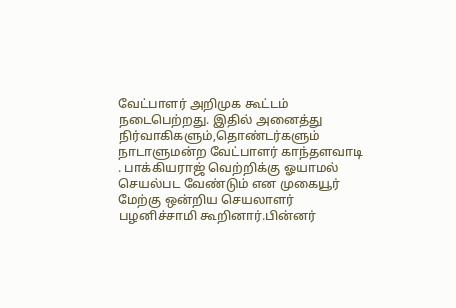வேட்பாளர் அறிமுக கூட்டம் நடைபெற்றது. இதில் அனைத்து நிர்வாகிகளும்,தொண்டர்களும் நாடாளுமன்ற வேட்பாளர் காந்தளவாடி . பாக்கியராஜ் வெற்றிக்கு ஓயாமல் செயல்பட வேண்டும் என முகையூர் மேற்கு ஒன்றிய செயலாளர் பழனிச்சாமி கூறினார்.பின்னர்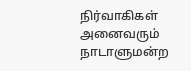நிர்வாகிகள் அனைவரும் நாடாளுமன்ற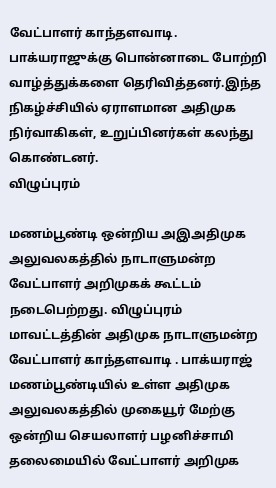வேட்பாளர் காந்தளவாடி. பாக்யராஜுக்கு பொன்னாடை போற்றி வாழ்த்துக்களை தெரிவித்தனர்.இந்த நிகழ்ச்சியில் ஏராளமான அதிமுக நிர்வாகிகள், உறுப்பினர்கள் கலந்து கொண்டனர்.
விழுப்புரம்

மணம்பூண்டி ஒன்றிய அஇஅதிமுக அலுவலகத்தில் நாடாளுமன்ற வேட்பாளர் அறிமுகக் கூட்டம் நடைபெற்றது. விழுப்புரம் மாவட்டத்தின் அதிமுக நாடாளுமன்ற வேட்பாளர் காந்தளவாடி . பாக்யராஜ் மணம்பூண்டியில் உள்ள அதிமுக அலுவலகத்தில் முகையூர் மேற்கு ஒன்றிய செயலாளர் பழனிச்சாமி தலைமையில் வேட்பாளர் அறிமுக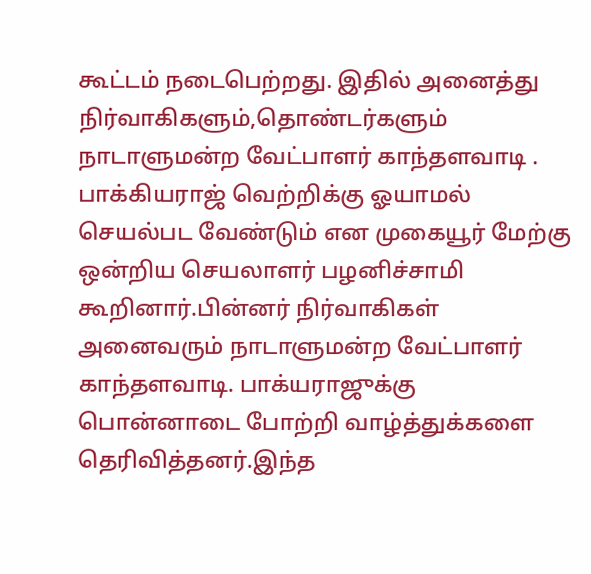கூட்டம் நடைபெற்றது. இதில் அனைத்து நிர்வாகிகளும்,தொண்டர்களும் நாடாளுமன்ற வேட்பாளர் காந்தளவாடி . பாக்கியராஜ் வெற்றிக்கு ஓயாமல் செயல்பட வேண்டும் என முகையூர் மேற்கு ஒன்றிய செயலாளர் பழனிச்சாமி கூறினார்.பின்னர் நிர்வாகிகள் அனைவரும் நாடாளுமன்ற வேட்பாளர் காந்தளவாடி. பாக்யராஜுக்கு பொன்னாடை போற்றி வாழ்த்துக்களை தெரிவித்தனர்.இந்த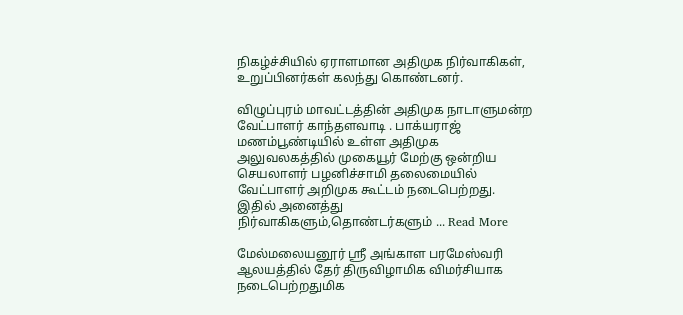நிகழ்ச்சியில் ஏராளமான அதிமுக நிர்வாகிகள், உறுப்பினர்கள் கலந்து கொண்டனர்.

விழுப்புரம் மாவட்டத்தின் அதிமுக நாடாளுமன்ற வேட்பாளர் காந்தளவாடி . பாக்யராஜ் மணம்பூண்டியில் உள்ள அதிமுக அலுவலகத்தில் முகையூர் மேற்கு ஒன்றிய செயலாளர் பழனிச்சாமி தலைமையில் வேட்பாளர் அறிமுக கூட்டம் நடைபெற்றது. இதில் அனைத்து நிர்வாகிகளும்,தொண்டர்களும் ... Read More

மேல்மலையனூர் ஸ்ரீ அங்காள பரமேஸ்வரி ஆலயத்தில் தேர் திருவிழாமிக விமர்சியாக நடைபெற்றதுமிக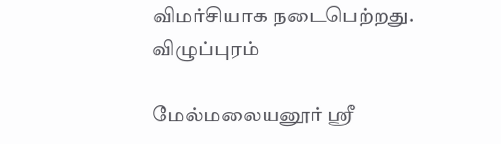விமர்சியாக நடைபெற்றது.
விழுப்புரம்

மேல்மலையனூர் ஸ்ரீ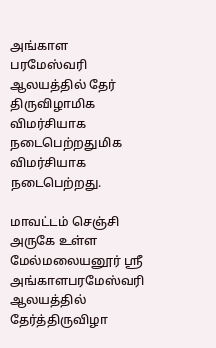அங்காள பரமேஸ்வரி ஆலயத்தில் தேர் திருவிழாமிக விமர்சியாக நடைபெற்றதுமிக விமர்சியாக நடைபெற்றது.

மாவட்டம் செஞ்சி அருகே உள்ள மேல்மலையனூர் ஸ்ரீ அங்காளபரமேஸ்வரி ஆலயத்தில் தேர்த்திருவிழா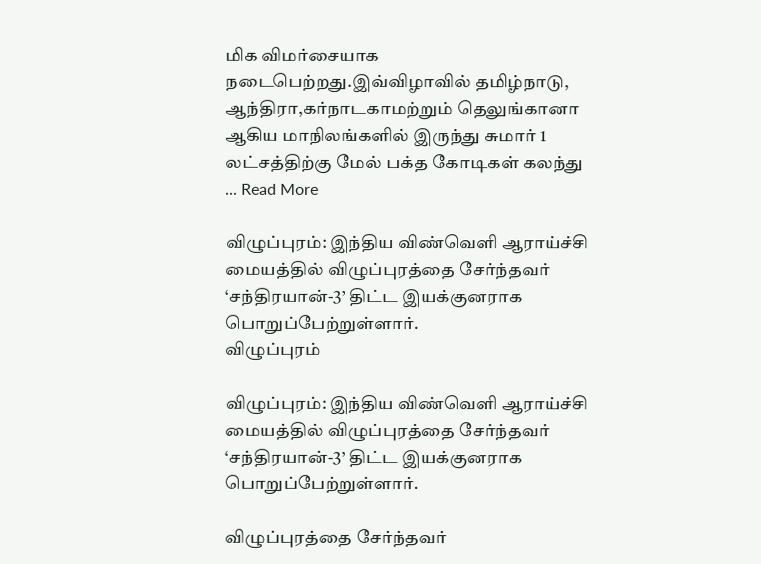மிக விமர்சையாக நடைபெற்றது.இவ்விழாவில் தமிழ்நாடு, ஆந்திரா,கர்நாடகாமற்றும் தெலுங்கானா ஆகிய மாநிலங்களில் இருந்து சுமார் 1 லட்சத்திற்கு மேல் பக்த கோடிகள் கலந்து ... Read More

விழுப்புரம்: இந்திய விண்வெளி ஆராய்ச்சி மையத்தில் விழுப்புரத்தை சேர்ந்தவர் ‘சந்திரயான்-3’ திட்ட இயக்குனராக பொறுப்பேற்றுள்ளார்.
விழுப்புரம்

விழுப்புரம்: இந்திய விண்வெளி ஆராய்ச்சி மையத்தில் விழுப்புரத்தை சேர்ந்தவர் ‘சந்திரயான்-3’ திட்ட இயக்குனராக பொறுப்பேற்றுள்ளார்.

விழுப்புரத்தை சேர்ந்தவர்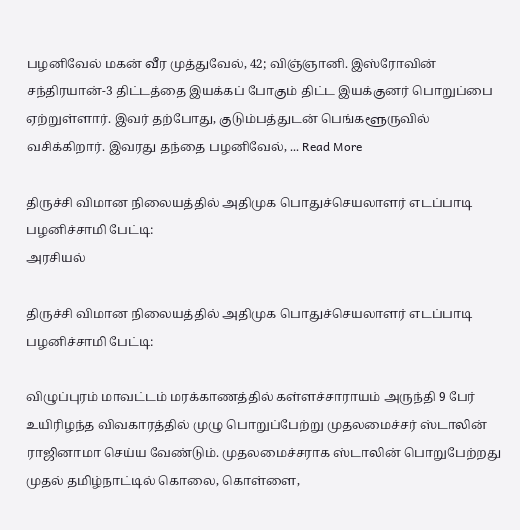பழனிவேல் மகன் வீர முத்துவேல், 42; விஞ்ஞானி. இஸ்ரோவின் சந்திரயான்-3 திட்டத்தை இயக்கப் போகும் திட்ட இயக்குனர் பொறுப்பை ஏற்றுள்ளார். இவர் தற்போது, குடும்பத்துடன் பெங்களூருவில் வசிக்கிறார். இவரது தந்தை பழனிவேல், ... Read More

திருச்சி விமான நிலையத்தில் அதிமுக பொதுச்செயலாளர் எடப்பாடி பழனிச்சாமி பேட்டி:
அரசியல்

திருச்சி விமான நிலையத்தில் அதிமுக பொதுச்செயலாளர் எடப்பாடி பழனிச்சாமி பேட்டி:

விழுப்புரம் மாவட்டம் மரக்காணத்தில் கள்ளச்சாராயம் அருந்தி 9 பேர் உயிரிழந்த விவகாரத்தில் முழு பொறுப்பேற்று முதலமைச்சர் ஸ்டாலின் ராஜினாமா செய்ய வேண்டும். முதலமைச்சராக ஸ்டாலின் பொறுபேற்றது முதல் தமிழ்நாட்டில் கொலை, கொள்ளை,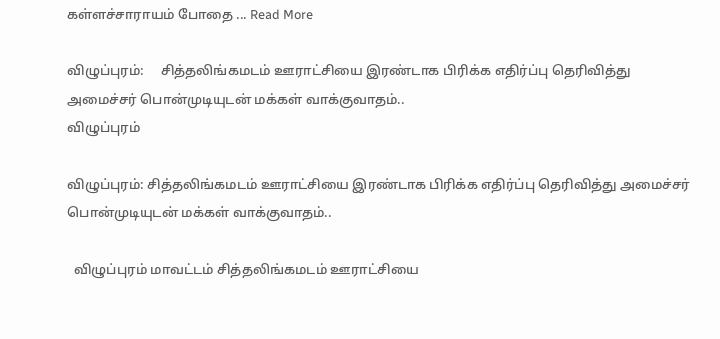கள்ளச்சாராயம் போதை ... Read More

விழுப்புரம்:     சித்தலிங்கமடம் ஊராட்சியை இரண்டாக பிரிக்க எதிர்ப்பு தெரிவித்து அமைச்சர் பொன்முடியுடன் மக்கள் வாக்குவாதம்..
விழுப்புரம்

விழுப்புரம்: சித்தலிங்கமடம் ஊராட்சியை இரண்டாக பிரிக்க எதிர்ப்பு தெரிவித்து அமைச்சர் பொன்முடியுடன் மக்கள் வாக்குவாதம்..

  விழுப்புரம் மாவட்டம் சித்தலிங்கமடம் ஊராட்சியை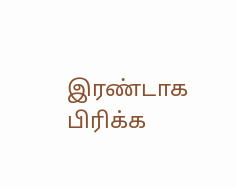இரண்டாக பிரிக்க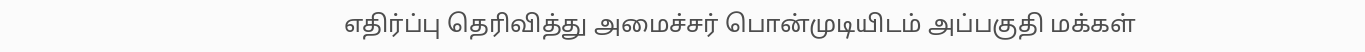எதிர்ப்பு தெரிவித்து அமைச்சர் பொன்முடியிடம் அப்பகுதி மக்கள்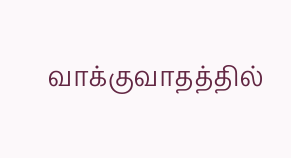வாக்குவாதத்தில்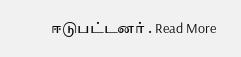ஈடுபட்டனர் . Read More